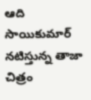ఆది సాయికుమార్ నటిస్తున్న తాజా చిత్రం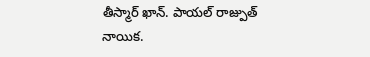తీస్మార్ ఖాన్. పాయల్ రాజ్పుత్ నాయిక.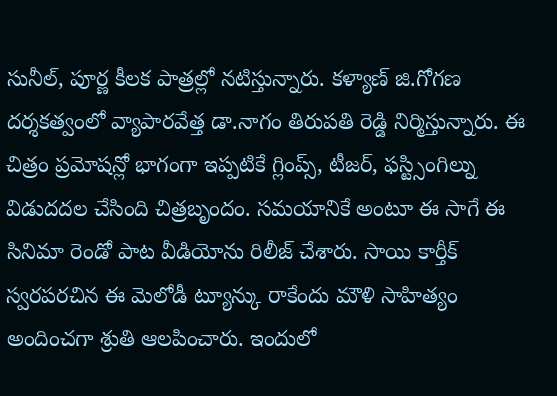సునీల్, పూర్ణ కీలక పాత్రల్లో నటిస్తున్నారు. కళ్యాణ్ జి.గోగణ దర్శకత్వంలో వ్యాపారవేత్త డా.నాగం తిరుపతి రెడ్డి నిర్మిస్తున్నారు. ఈ చిత్రం ప్రమోషన్లో భాగంగా ఇప్పటికే గ్లింప్స్, టీజర్, ఫస్ట్సింగిల్ను విడుదదల చేసింది చిత్రబృందం. సమయానికే అంటూ ఈ సాగే ఈ సినిమా రెండో పాట వీడియోను రిలీజ్ చేశారు. సాయి కార్తీక్ స్వరపరచిన ఈ మెలోడీ ట్యూన్కు రాకేందు మౌళి సాహిత్యం అందించగా శ్రుతి ఆలపించారు. ఇందులో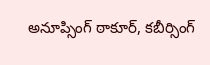అనూప్సింగ్ ఠాకూర్, కబీర్సింగ్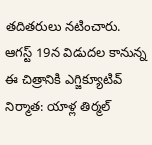తదితరులు నటించారు. ఆగస్ట్ 19న విడుదల కానున్న ఈ చిత్రానికి ఎగ్జిక్యూటివ్ నిర్మాత: యాళ్ల తిర్మల్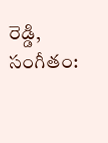రెడ్డి, సంగీతం: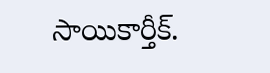సాయికార్తీక్.